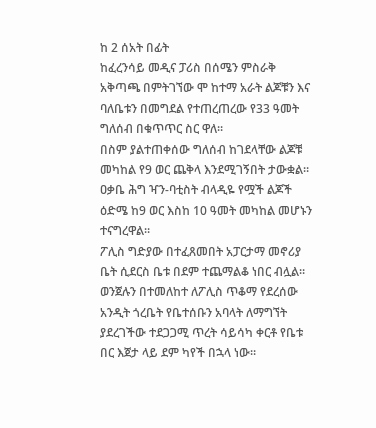ከ 2 ሰአት በፊት
ከፈረንሳይ መዲና ፓሪስ በሰሜን ምስራቅ አቅጣጫ በምትገኘው ሞ ከተማ አራት ልጆቹን እና ባለቤቱን በመግደል የተጠረጠረው የ33 ዓመት ግለሰብ በቁጥጥር ስር ዋለ።
በስም ያልተጠቀሰው ግለሰብ ከገደላቸው ልጆቹ መካከል የ9 ወር ጨቅላ እንደሚገኝበት ታውቋል።
ዐቃቤ ሕግ ዣን-ባቲስት ብላዲዬ የሟች ልጆች ዕድሜ ከ9 ወር እስከ 10 ዓመት መካከል መሆኑን ተናግረዋል።
ፖሊስ ግድያው በተፈጸመበት አፓርታማ መኖሪያ ቤት ሲደርስ ቤቱ በደም ተጨማልቆ ነበር ብሏል።
ወንጀሉን በተመለከተ ለፖሊስ ጥቆማ የደረሰው አንዲት ጎረቤት የቤተሰቡን አባላት ለማግኘት ያደረገችው ተደጋጋሚ ጥረት ሳይሳካ ቀርቶ የቤቱ በር እጀታ ላይ ደም ካየች በኋላ ነው።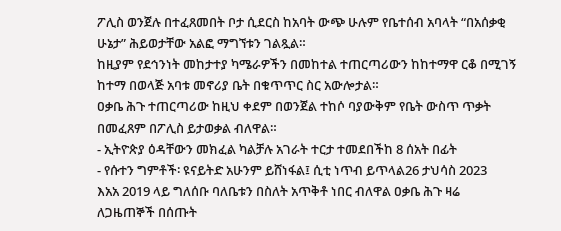ፖሊስ ወንጀሉ በተፈጸመበት ቦታ ሲደርስ ከአባት ውጭ ሁሉም የቤተሰብ አባላት “በአሰቃቂ ሁኔታ” ሕይወታቸው አልፎ ማግኘቱን ገልጿል።
ከዚያም የደኅንነት መከታተያ ካሜራዎችን በመከተል ተጠርጣሪውን ከከተማዋ ርቆ በሚገኝ ከተማ በወላጅ አባቱ መኖሪያ ቤት በቁጥጥር ስር አውሎታል።
ዐቃቤ ሕጉ ተጠርጣሪው ከዚህ ቀደም በወንጀል ተከሶ ባያውቅም የቤት ውስጥ ጥቃት በመፈጸም በፖሊስ ይታወቃል ብለዋል።
- ኢትዮጵያ ዕዳቸውን መክፈል ካልቻሉ አገራት ተርታ ተመደበችከ 8 ሰአት በፊት
- የሱተን ግምቶች፡ ዩናይትድ አሁንም ይሸነፋል፤ ሲቲ ነጥብ ይጥላል26 ታህሳስ 2023
እአአ 2019 ላይ ግለሰቡ ባለቤቱን በስለት አጥቅቶ ነበር ብለዋል ዐቃቤ ሕጉ ዛሬ ለጋዜጠኞች በሰጡት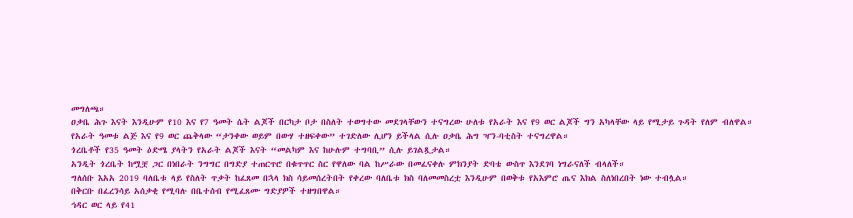መግለጫ።
ዐቃቤ ሕጉ እናት እንዲሁም የ10 እና የ7 ዓመት ሴት ልጆች በርካታ ቦታ በስለት ተወግተው መደገላቸውን ተናግረው ሁለቱ የአራት እና የ9 ወር ልጆች ግን አካላቸው ላይ የሚታይ ጉዳት የለም ብለዋል።
የአራት ዓመቱ ልጅ እና የ9 ወር ጨቅላው “ታንቀው ወይም በውሃ ተዘፍቀው” ተገድለው ሊሆን ይችላል ሲሉ ዐቃቤ ሕግ ዣን-ባቲስት ተናግረዋል።
ጎረቤቶች የ35 ዓመት ዕድሜ ያላትን የአራት ልጆች እናት “መልካም እና ከሁሉም ተግባቢ” ሲሉ ይገልጿታል።
አንዲት ጎረቤት ከሟቿ ጋር በነበራት ንግግር በግድያ ተጠርጥሮ በቁጥጥር ስር የዋለው ባል ከሥራው በመፈናቀሉ ምክንያት ድባቴ ውስጥ እንደገባ ነግራናለች ብላለች።
ግለሰቡ እአአ 2019 ባለቤቱ ላይ የስለት ጥቃት ከፈጸመ በኋላ ክስ ሳይመሰረትበት የቀረው ባለቤቱ ክስ ባለመመስረቷ እንዲሁም በወቅቱ የአእምሮ ጤና እክል ስለነበረበት ነው ተብሏል።
በቅርቡ በፈረንሳይ አሰቃቂ የሚባሉ በቤተሰብ የሚፈጸሙ ግድያዎች ተዘግበዋል።
ኅዳር ወር ላይ የ41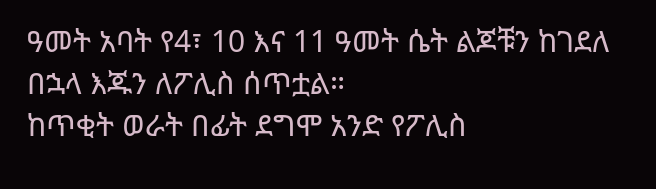ዓመት አባት የ4፣ 10 እና 11 ዓመት ሴት ልጆቹን ከገደለ በኋላ እጁን ለፖሊስ ሰጥቷል።
ከጥቂት ወራት በፊት ደግሞ አንድ የፖሊስ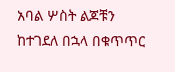አባል ሦስት ልጆቹን ከተገደለ በኋላ በቁጥጥር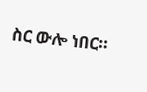ስር ውሎ ነበር።